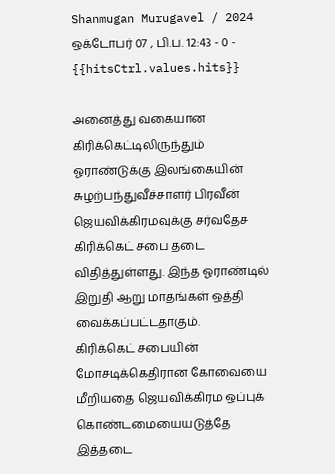Shanmugan Murugavel / 2024 ஒக்டோபர் 07 , பி.ப. 12:43 - 0 - {{hitsCtrl.values.hits}}

அனைத்து வகையான கிரிக்கெட்டிலிருந்தும் ஓராண்டுக்கு இலங்கையின் சுழற்பந்துவீச்சாளர் பிரவீன் ஜெயவிக்கிரமவுக்கு சர்வதேச கிரிக்கெட் சபை தடை விதித்துள்ளது. இந்த ஓராண்டில் இறுதி ஆறு மாதங்கள் ஒத்தி வைக்கப்பட்டதாகும்.
கிரிக்கெட் சபையின் மோசடிக்கெதிரான கோவையை மீறியதை ஜெயவிக்கிரம ஒப்புக் கொண்டமையையடுத்தே இத்தடை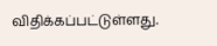விதிக்கப்பட்டுள்ளது.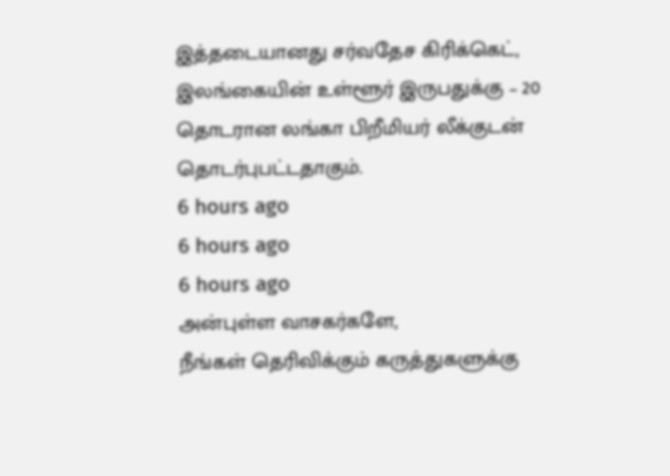இத்தடையானது சர்வதேச கிரிக்கெட், இலங்கையின் உள்ளூர் இருபதுக்கு – 20 தொடரான லங்கா பிறீமியர் லீக்குடன் தொடர்புபட்டதாகும்.
6 hours ago
6 hours ago
6 hours ago
அன்புள்ள வாசகர்களே,
நீங்கள் தெரிவிக்கும் கருத்துகளுக்கு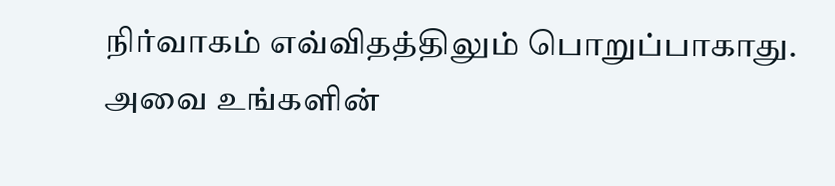நிர்வாகம் எவ்விதத்திலும் பொறுப்பாகாது. அவை உங்களின்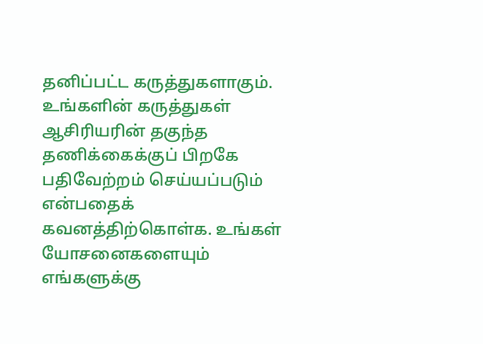தனிப்பட்ட கருத்துகளாகும். உங்களின் கருத்துகள் ஆசிரியரின் தகுந்த தணிக்கைக்குப் பிறகே பதிவேற்றம் செய்யப்படும் என்பதைக் கவனத்திற்கொள்க. உங்கள் யோசனைகளையும் எங்களுக்கு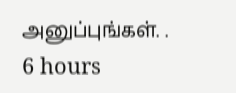அனுப்புங்கள். .
6 hours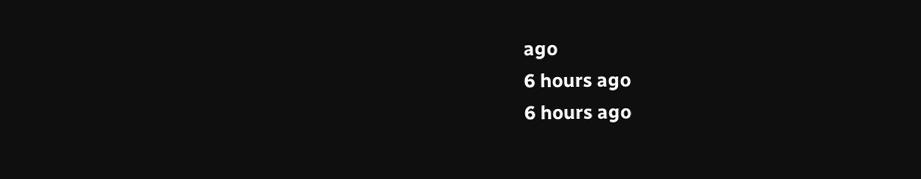ago
6 hours ago
6 hours ago